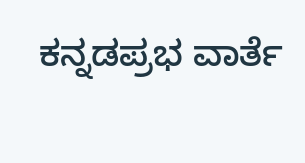ಕನ್ನಡಪ್ರಭ ವಾರ್ತೆ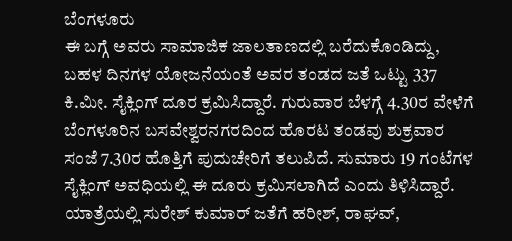ಬೆಂಗಳೂರು
ಈ ಬಗ್ಗೆ ಅವರು ಸಾಮಾಜಿಕ ಜಾಲತಾಣದಲ್ಲಿ ಬರೆದುಕೊಂಡಿದ್ದು, ಬಹಳ ದಿನಗಳ ಯೋಜನೆಯಂತೆ ಅವರ ತಂಡದ ಜತೆ ಒಟ್ಟು 337 ಕಿ.ಮೀ. ಸೈಕ್ಲಿಂಗ್ ದೂರ ಕ್ರಮಿಸಿದ್ದಾರೆ. ಗುರುವಾರ ಬೆಳಗ್ಗೆ 4.30ರ ವೇಳೆಗೆ ಬೆಂಗಳೂರಿನ ಬಸವೇಶ್ವರನಗರದಿಂದ ಹೊರಟ ತಂಡವು ಶುಕ್ರವಾರ ಸಂಜೆ 7.30ರ ಹೊತ್ತಿಗೆ ಪುದುಚೇರಿಗೆ ತಲುಪಿದೆ. ಸುಮಾರು 19 ಗಂಟೆಗಳ ಸೈಕ್ಲಿಂಗ್ ಅವಧಿಯಲ್ಲಿ ಈ ದೂರು ಕ್ರಮಿಸಲಾಗಿದೆ ಎಂದು ತಿಳಿಸಿದ್ದಾರೆ.
ಯಾತ್ರೆಯಲ್ಲಿ ಸುರೇಶ್ ಕುಮಾರ್ ಜತೆಗೆ ಹರೀಶ್, ರಾಘವ್,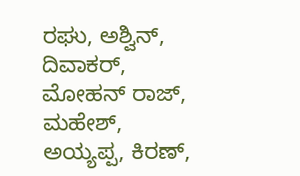ರಘು, ಅಶ್ವಿನ್, ದಿವಾಕರ್, ಮೋಹನ್ ರಾಜ್, ಮಹೇಶ್, ಅಯ್ಯಪ್ಪ, ಕಿರಣ್,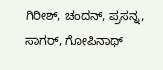ಗಿರೀಶ್, ಚಂದನ್, ಪ್ರಸನ್ನ, ಸಾಗರ್, ಗೋಪಿನಾಥ್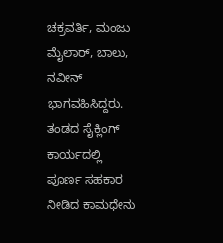ಚಕ್ರವರ್ತಿ, ಮಂಜು ಮೈಲಾರ್, ಬಾಲು, ನವೀನ್ ಭಾಗವಹಿಸಿದ್ದರು. ತಂಡದ ಸೈಕ್ಲಿಂಗ್ ಕಾರ್ಯದಲ್ಲಿ ಪೂರ್ಣ ಸಹಕಾರ ನೀಡಿದ ಕಾಮಧೇನು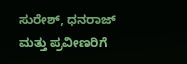ಸುರೇಶ್, ಧನರಾಜ್ ಮತ್ತು ಪ್ರವೀಣರಿಗೆ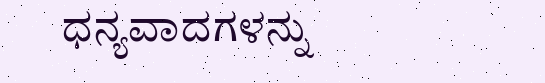ಧನ್ಯವಾದಗಳನ್ನು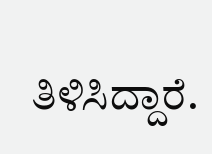ತಿಳಿಸಿದ್ದಾರೆ.